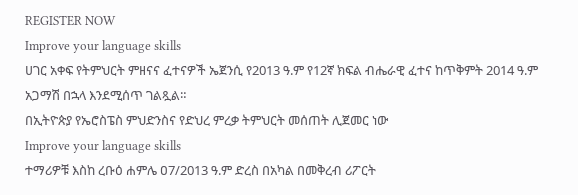REGISTER NOW
Improve your language skills
ሀገር አቀፍ የትምህርት ምዘናና ፈተናዎች ኤጀንሲ የ2013 ዓ.ም የ12ኛ ክፍል ብሔራዊ ፈተና ከጥቅምት 2014 ዓ.ም አጋማሽ በኋላ እንደሚሰጥ ገልጿል።
በኢትዮጵያ የኤሮስፔስ ምህድንስና የድህረ ምረቃ ትምህርት መሰጠት ሊጀመር ነው
Improve your language skills
ተማሪዎቹ እስከ ረቡዕ ሐምሌ ዐ7/2013 ዓ.ም ድረስ በአካል በመቅረብ ሪፖርት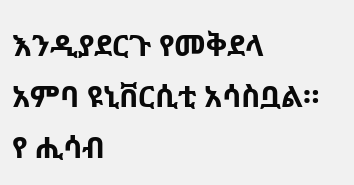እንዲያደርጉ የመቅደላ አምባ ዩኒቨርሲቲ አሳስቧል።
የ ሒሳብ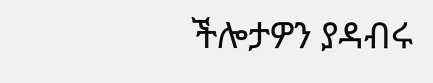ችሎታዎን ያዳብሩ